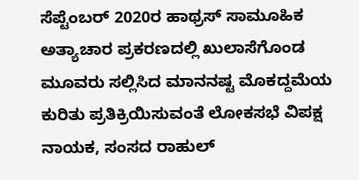ಸೆಪ್ಟೆಂಬರ್ 2020ರ ಹಾಥ್ರಸ್ ಸಾಮೂಹಿಕ ಅತ್ಯಾಚಾರ ಪ್ರಕರಣದಲ್ಲಿ ಖುಲಾಸೆಗೊಂಡ ಮೂವರು ಸಲ್ಲಿಸಿದ ಮಾನನಷ್ಟ ಮೊಕದ್ದಮೆಯ ಕುರಿತು ಪ್ರತಿಕ್ರಿಯಿಸುವಂತೆ ಲೋಕಸಭೆ ವಿಪಕ್ಷ ನಾಯಕ, ಸಂಸದ ರಾಹುಲ್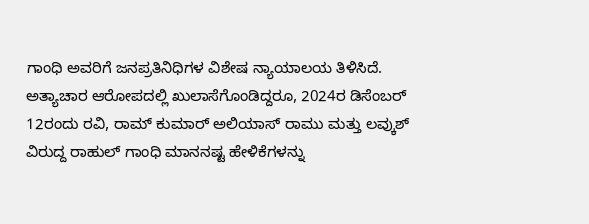ಗಾಂಧಿ ಅವರಿಗೆ ಜನಪ್ರತಿನಿಧಿಗಳ ವಿಶೇಷ ನ್ಯಾಯಾಲಯ ತಿಳಿಸಿದೆ.
ಅತ್ಯಾಚಾರ ಆರೋಪದಲ್ಲಿ ಖುಲಾಸೆಗೊಂಡಿದ್ದರೂ, 2024ರ ಡಿಸೆಂಬರ್ 12ರಂದು ರವಿ, ರಾಮ್ ಕುಮಾರ್ ಅಲಿಯಾಸ್ ರಾಮು ಮತ್ತು ಲವ್ಕುಶ್ ವಿರುದ್ದ ರಾಹುಲ್ ಗಾಂಧಿ ಮಾನನಷ್ಟ ಹೇಳಿಕೆಗಳನ್ನು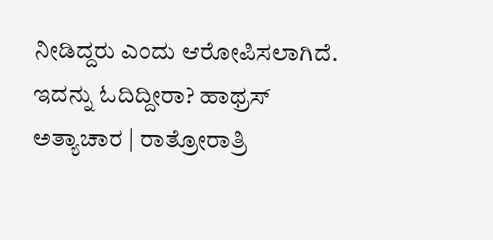ನೀಡಿದ್ದರು ಎಂದು ಆರೋಪಿಸಲಾಗಿದೆ.
ಇದನ್ನು ಓದಿದ್ದೀರಾ? ಹಾಥ್ರಸ್ ಅತ್ಯಾಚಾರ | ರಾತ್ರೋರಾತ್ರಿ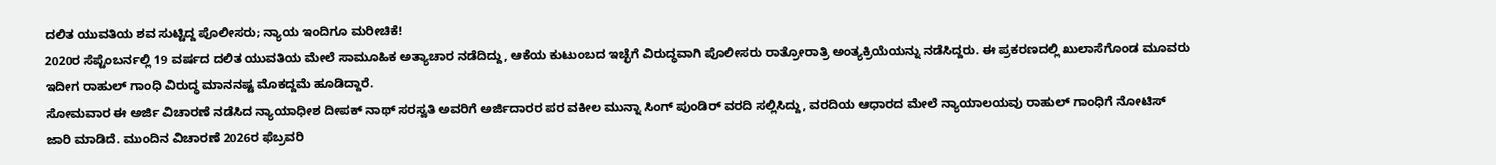ದಲಿತ ಯುವತಿಯ ಶವ ಸುಟ್ಟಿದ್ದ ಪೊಲೀಸರು; ನ್ಯಾಯ ಇಂದಿಗೂ ಮರೀಚಿಕೆ!
2020ರ ಸೆಪ್ಟೆಂಬರ್ನಲ್ಲಿ 19 ವರ್ಷದ ದಲಿತ ಯುವತಿಯ ಮೇಲೆ ಸಾಮೂಹಿಕ ಅತ್ಯಾಚಾರ ನಡೆದಿದ್ದು, ಆಕೆಯ ಕುಟುಂಬದ ಇಚ್ಛೆಗೆ ವಿರುದ್ಧವಾಗಿ ಪೊಲೀಸರು ರಾತ್ರೋರಾತ್ರಿ ಅಂತ್ಯಕ್ರಿಯೆಯನ್ನು ನಡೆಸಿದ್ದರು. ಈ ಪ್ರಕರಣದಲ್ಲಿ ಖುಲಾಸೆಗೊಂಡ ಮೂವರು ಇದೀಗ ರಾಹುಲ್ ಗಾಂಧಿ ವಿರುದ್ಧ ಮಾನನಷ್ಟ ಮೊಕದ್ದಮೆ ಹೂಡಿದ್ದಾರೆ.
ಸೋಮವಾರ ಈ ಅರ್ಜಿ ವಿಚಾರಣೆ ನಡೆಸಿದ ನ್ಯಾಯಾಧೀಶ ದೀಪಕ್ ನಾಥ್ ಸರಸ್ವತಿ ಅವರಿಗೆ ಅರ್ಜಿದಾರರ ಪರ ವಕೀಲ ಮುನ್ನಾ ಸಿಂಗ್ ಪುಂಡಿರ್ ವರದಿ ಸಲ್ಲಿಸಿದ್ದು, ವರದಿಯ ಆಧಾರದ ಮೇಲೆ ನ್ಯಾಯಾಲಯವು ರಾಹುಲ್ ಗಾಂಧಿಗೆ ನೋಟಿಸ್ ಜಾರಿ ಮಾಡಿದೆ. ಮುಂದಿನ ವಿಚಾರಣೆ 2026ರ ಫೆಬ್ರವರಿ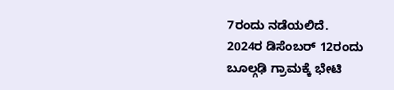7ರಂದು ನಡೆಯಲಿದೆ.
2024ರ ಡಿಸೆಂಬರ್ 12ರಂದು ಬೂಲ್ಗಢಿ ಗ್ರಾಮಕ್ಕೆ ಭೇಟಿ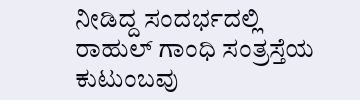ನೀಡಿದ್ದ ಸಂದರ್ಭದಲ್ಲಿ ರಾಹುಲ್ ಗಾಂಧಿ ಸಂತ್ರಸ್ತೆಯ ಕುಟುಂಬವು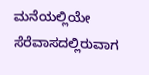ಮನೆಯಲ್ಲಿಯೇ ಸೆರೆವಾಸದಲ್ಲಿರುವಾಗ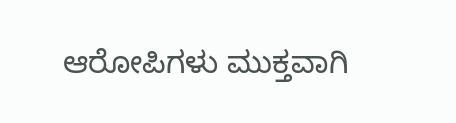ಆರೋಪಿಗಳು ಮುಕ್ತವಾಗಿ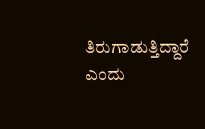ತಿರುಗಾಡುತ್ತಿದ್ದಾರೆ ಎಂದು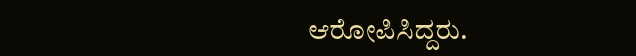ಆರೋಪಿಸಿದ್ದರು.